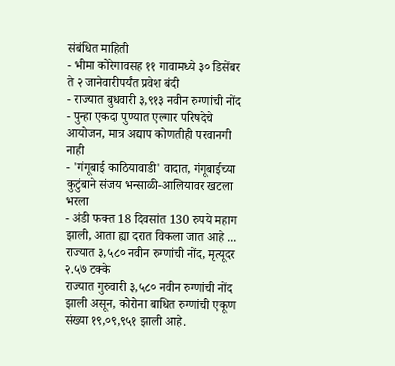संबंधित माहिती
- भीमा कोरेगावसह ११ गावामध्ये ३० डिसेंबर ते २ जानेवारीपर्यंत प्रवेश बंदी
- राज्यात बुधवारी ३,९१३ नवीन रुग्णांची नोंद
- पुन्हा एकदा पुण्यात एल्गार परिषदेचे आयोजन, मात्र अद्याप कोणतीही परवानगी नाही
- 'गंगूबाई काठियावाडी' वादात, गंगूबाईच्या कुटुंबाने संजय भन्साळी-आलियावर खटला भरला
- अंडी फक्त 18 दिवसांत 130 रुपये महाग झाली, आता ह्या दरात विकला जात आहे ...
राज्यात ३,५८० नवीन रुग्णांची नोंद, मृत्यूदर २.५७ टक्के
राज्यात गुरुवारी ३,५८० नवीन रुग्णांची नोंद झाली असून, कोरोना बाधित रुग्णांची एकूण संख्या १९,०९,९५१ झाली आहे.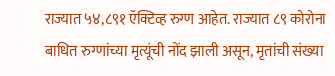राज्यात ५४,८९१ ऍक्टिव्ह रुग्ण आहेत. राज्यात ८९ कोरोना बाधित रुग्णांच्या मृत्यूंची नोंद झाली असून, मृतांची संख्या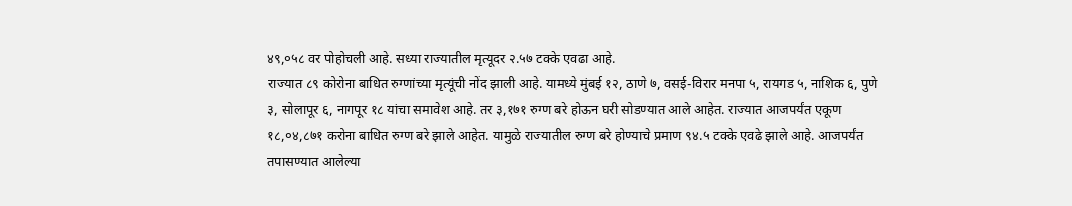४९,०५८ वर पोहोचली आहे. सध्या राज्यातील मृत्यूदर २.५७ टक्के एवढा आहे.
राज्यात ८९ कोरोना बाधित रुग्णांच्या मृत्यूंची नोंद झाली आहे. यामध्ये मुंबई १२, ठाणे ७, वसई-विरार मनपा ५, रायगड ५, नाशिक ६, पुणे ३, सोलापूर ६, नागपूर १८ यांचा समावेश आहे. तर ३,१७१ रुग्ण बरे होऊन घरी सोडण्यात आले आहेत. राज्यात आजपर्यंत एकूण १८,०४,८७१ करोना बाधित रुग्ण बरे झाले आहेत. यामुळे राज्यातील रुग्ण बरे होण्याचे प्रमाण ९४.५ टक्के एवढे झाले आहे. आजपर्यंत तपासण्यात आलेल्या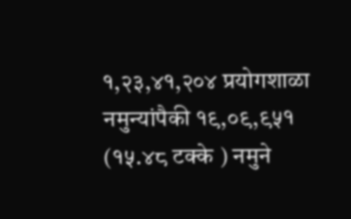१,२३,४१,२०४ प्रयोगशाळा नमुन्यांपैकी १९,०९,९५१ (१५.४८ टक्के ) नमुने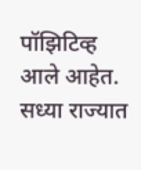पॉझिटिव्ह आले आहेत. सध्या राज्यात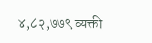४,८२,७७९ व्यक्ती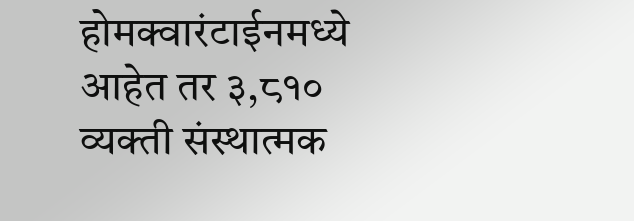होमक्वारंटाईनमध्ये आहेत तर ३,८१० व्यक्ती संस्थात्मक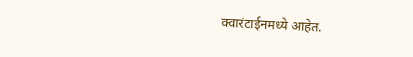क्वारंटाईनमध्ये आहेत.